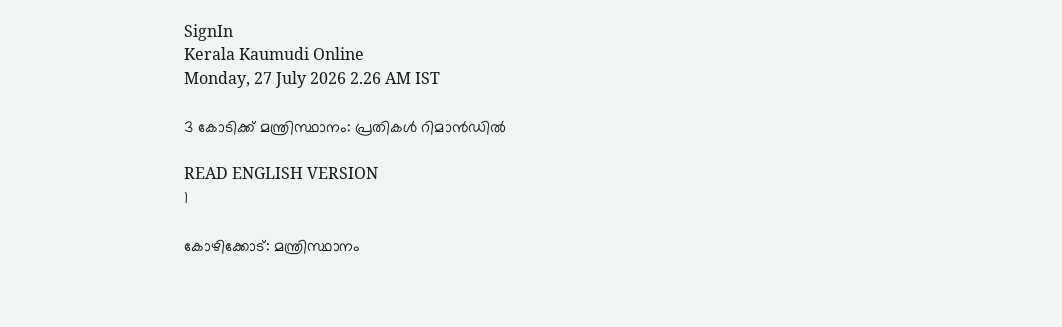SignIn
Kerala Kaumudi Online
Monday, 27 July 2026 2.26 AM IST

3 കോടിക്ക് മന്ത്രിസ്ഥാനം: പ്രതികൾ റിമാൻഡിൽ

READ ENGLISH VERSION
1

കോഴിക്കോട്: മന്ത്രിസ്ഥാനം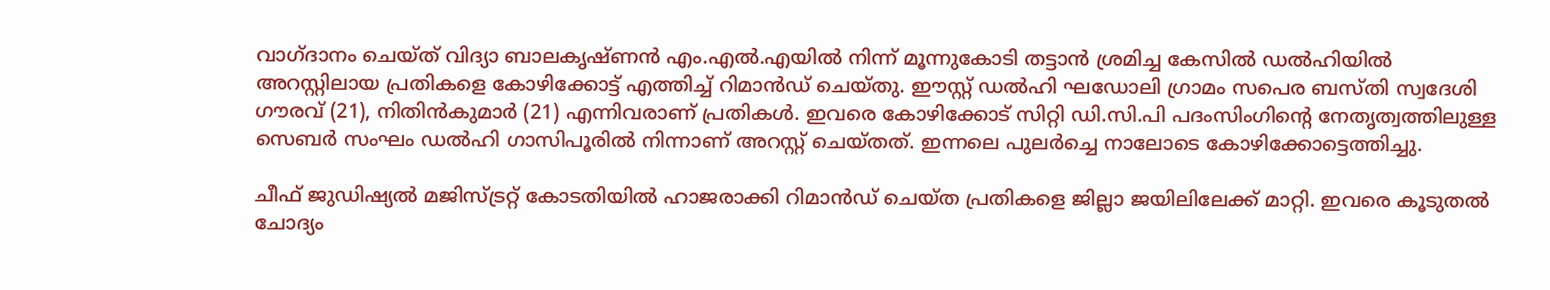വാഗ്ദാനം ചെയ്ത് വിദ്യാ ബാലകൃഷ്ണൻ എം.എൽ.എയിൽ നിന്ന് മൂന്നുകോടി തട്ടാൻ ശ്രമിച്ച കേസിൽ ഡൽഹിയിൽ അറസ്റ്റിലായ പ്രതികളെ കോഴിക്കോട്ട് എത്തിച്ച് റിമാൻഡ് ചെയ്തു. ഈസ്റ്റ് ഡൽഹി ഘഡോലി ഗ്രാമം സപെര ബസ്തി സ്വദേശി ഗൗരവ് (21), നിതിൻകുമാർ (21) എന്നിവരാണ് പ്രതികൾ. ഇവരെ കോഴിക്കോട് സിറ്റി ഡി.സി.പി പദംസിംഗിന്റെ നേതൃത്വത്തിലുള്ള സെബർ സംഘം ഡൽഹി ഗാസിപൂരിൽ നിന്നാണ് അറസ്റ്റ് ചെയ്തത്. ഇന്നലെ പുലർച്ചെ നാലോടെ കോഴിക്കോട്ടെത്തിച്ചു.

ചീഫ് ജുഡിഷ്യൽ മ‌ജിസ്ട്രറ്റ് കോടതിയിൽ ഹാജരാക്കി റിമാൻഡ് ചെയ്ത പ്രതികളെ ജില്ലാ ജയിലിലേക്ക് മാറ്റി. ഇവരെ കൂടുതൽ ചോദ്യം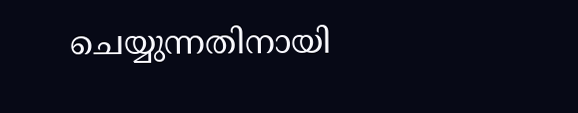ചെയ്യുന്നതിനായി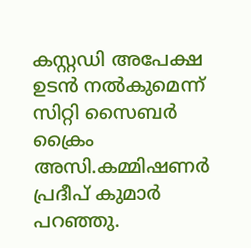കസ്റ്റഡി അപേക്ഷ ഉടൻ നൽകുമെന്ന് സിറ്റി സൈബർ ക്രൈം അസി.കമ്മിഷണർ പ്രദീപ് കുമാർ പറഞ്ഞു.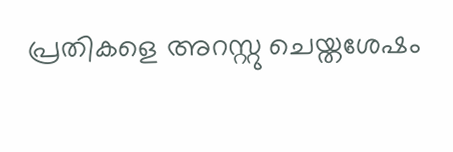പ്രതികളെ അറസ്റ്റു ചെയ്തശേഷം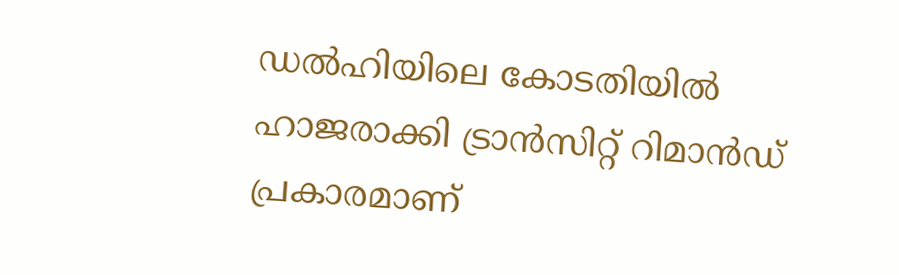ഡൽഹിയിലെ കോടതിയിൽ ഹാജരാക്കി ട്രാൻസിറ്റ് റിമാൻഡ് പ്രകാരമാണ്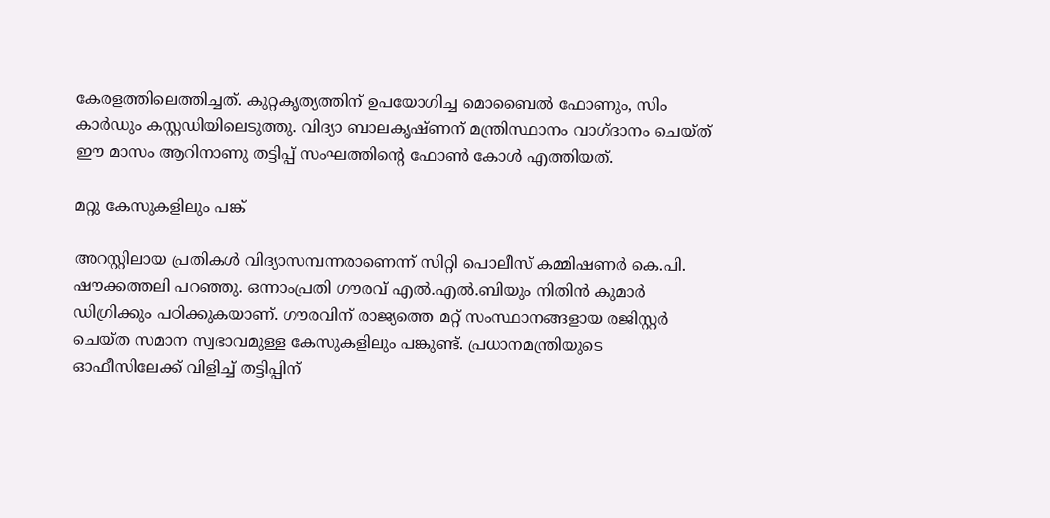കേരളത്തിലെത്തിച്ചത്. കുറ്റകൃത്യത്തിന് ഉപയോഗിച്ച മൊബൈൽ ഫോണും, സിം കാർഡും കസ്റ്റഡിയിലെടുത്തു. വിദ്യാ ബാലകൃഷ്ണന് മന്ത്രിസ്ഥാനം വാഗ്ദാനം ചെയ്ത് ഈ മാസം ആറിനാണു തട്ടിപ്പ് സംഘത്തിന്റെ ഫോൺ കോൾ എത്തിയത്.

മറ്റു കേസുകളിലും പങ്ക്

അറസ്റ്റിലായ പ്രതികൾ വിദ്യാസമ്പന്നരാണെന്ന് സിറ്റി പൊലീസ് കമ്മിഷണർ കെ.പി. ഷൗക്കത്തലി പറഞ്ഞു. ഒന്നാംപ്രതി ഗൗരവ് എൽ.എൽ.ബിയും നിതിൻ കുമാർ ഡിഗ്രിക്കും പഠിക്കുകയാണ്. ഗൗരവിന് രാജ്യത്തെ മറ്റ് സംസ്ഥാനങ്ങളായ രജിസ്റ്റർ ചെയ്ത സമാന സ്വഭാവമുള്ള കേസുകളിലും പങ്കുണ്ട്. പ്രധാനമന്ത്രിയുടെ ഓഫീസിലേക്ക് വിളിച്ച് തട്ടിപ്പിന്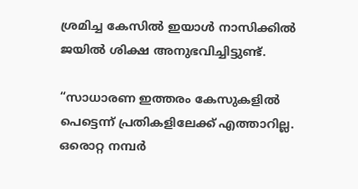ശ്രമിച്ച കേസിൽ ഇയാൾ നാസിക്കിൽ ജയിൽ ശിക്ഷ അനുഭവിച്ചിട്ടുണ്ട്.

“സാധാരണ ഇത്തരം കേസുകളിൽ പെട്ടെന്ന് പ്രതികളിലേക്ക് എത്താറില്ല. ഒരൊറ്റ നമ്പർ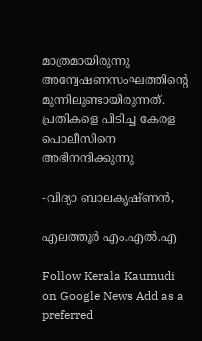മാത്രമായിരുന്നു അന്വേഷണസംഘത്തിന്റെ മുന്നിലുണ്ടായിരുന്നത്. പ്രതികളെ പിടിച്ച കേരള പൊലീസിനെ അഭിനന്ദിക്കുന്നു

-വിദ്യാ ബാലകൃഷ്ണൻ,

എലത്തൂർ എം.എൽ.എ

Follow Kerala Kaumudi on Google News Add as a preferred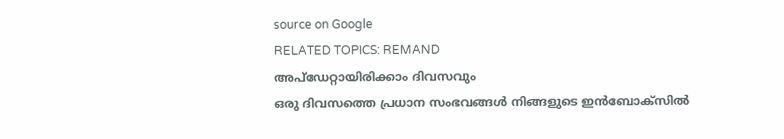source on Google
RELATED TOPICS: REMAND
അപ്ഡേറ്റായിരിക്കാം ദിവസവും
ഒരു ദിവസത്തെ പ്രധാന സംഭവങ്ങൾ നിങ്ങളുടെ ഇൻബോക്സിൽ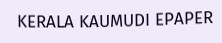KERALA KAUMUDI EPAPER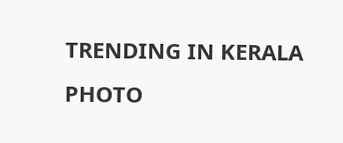TRENDING IN KERALA
PHOTO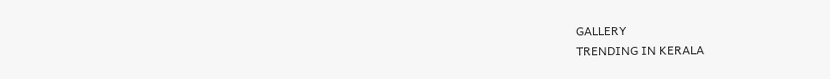GALLERY
TRENDING IN KERALA